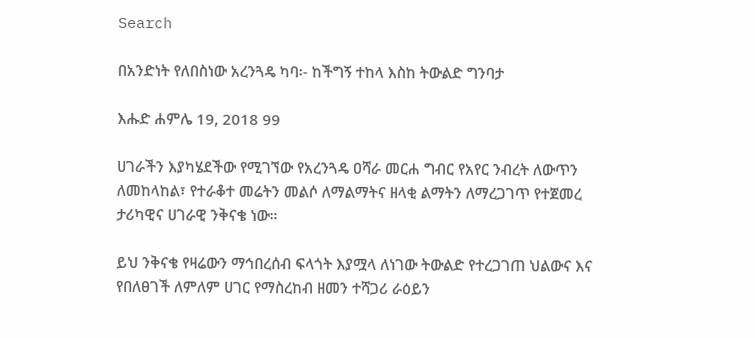Search

በአንድነት የለበስነው አረንጓዴ ካባ፡- ከችግኝ ተከላ እስከ ትውልድ ግንባታ

እሑድ ሐምሌ 19, 2018 99

ሀገራችን እያካሄደችው የሚገኘው የአረንጓዴ ዐሻራ መርሐ ግብር የአየር ንብረት ለውጥን ለመከላከል፣ የተራቆተ መሬትን መልሶ ለማልማትና ዘላቂ ልማትን ለማረጋገጥ የተጀመረ ታሪካዊና ሀገራዊ ንቅናቄ ነው።

ይህ ንቅናቄ የዛሬውን ማኅበረሰብ ፍላጎት እያሟላ ለነገው ትውልድ የተረጋገጠ ህልውና እና የበለፀገች ለምለም ሀገር የማስረከብ ዘመን ተሻጋሪ ራዕይን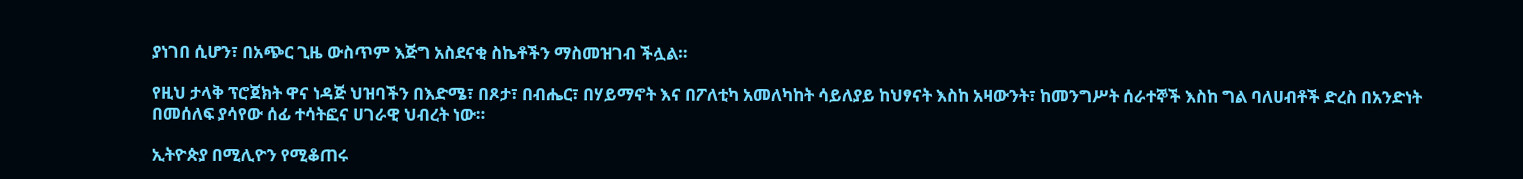ያነገበ ሲሆን፣ በአጭር ጊዜ ውስጥም እጅግ አስደናቂ ስኬቶችን ማስመዝገብ ችሏል።

የዚህ ታላቅ ፕሮጀክት ዋና ነዳጅ ህዝባችን በእድሜ፣ በጾታ፣ በብሔር፣ በሃይማኖት እና በፖለቲካ አመለካከት ሳይለያይ ከህፃናት እስከ አዛውንት፣ ከመንግሥት ሰራተኞች እስከ ግል ባለሀብቶች ድረስ በአንድነት በመሰለፍ ያሳየው ሰፊ ተሳትፎና ሀገራዊ ህብረት ነው።

ኢትዮጵያ በሚሊዮን የሚቆጠሩ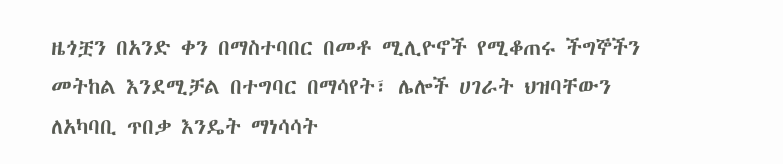ዜጎቿን በአንድ ቀን በማስተባበር በመቶ ሚሊዮኖች የሚቆጠሩ ችግኞችን መትከል እንደሚቻል በተግባር በማሳየት፣ ሌሎች ሀገራት ህዝባቸውን ለአካባቢ ጥበቃ እንዴት ማነሳሳት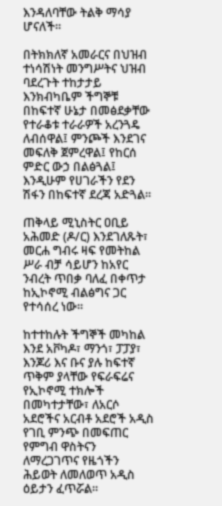እንዳለባቸው ትልቅ ማሳያ ሆናለች።

በትክክለኛ አመራርና በህዝብ ተነሳሽነት መንግሥትና ህዝብ ባደረጉት ተከታታይ እንክብካቤም ችግኞቹ በከፍተኛ ሁኔታ በመፅደቃቸው የተራቆቱ ተራራዎች አረንጓዴ ለብሰዋል፤ ምንጮች እንደገና መፍለቅ ጀምረዋል፤ የከርሰ ምድር ውኃ በልፅጓል፤ እንዲሁም የሀገራችን የደን ሽፋን በከፍተኛ ደረጃ አድጓል።

ጠቅላይ ሚኒስትር ዐቢይ አሕመድ (ዶ/ር) እንደገለጹት፣ መርሐ ግብሩ ዛፍ የመትከል ሥራ ብቻ ሳይሆን ከአየር ንብረት ጥበቃ ባለፈ በቀጥታ ከኢኮኖሚ ብልፅግና ጋር የተሳሰረ ነው።

ከተተከሉት ችግኞች መካከል እንደ አቮካዶ፣ ማንጎ፣ ፓፓያ፣ እንጆሪ እና ቡና ያሉ ከፍተኛ ጥቅም ያላቸው የፍራፍሬና የኢኮኖሚ ተክሎች በመካተታቸው፣ ለአርሶ አደሮችና አርብቶ አደሮች አዲስ የገቢ ምንጭ በመፍጠር የምግብ ዋስትናን ለማረጋገጥና የዜጎችን ሕይወት ለመለወጥ አዲስ ዕይታን ፈጥሯል።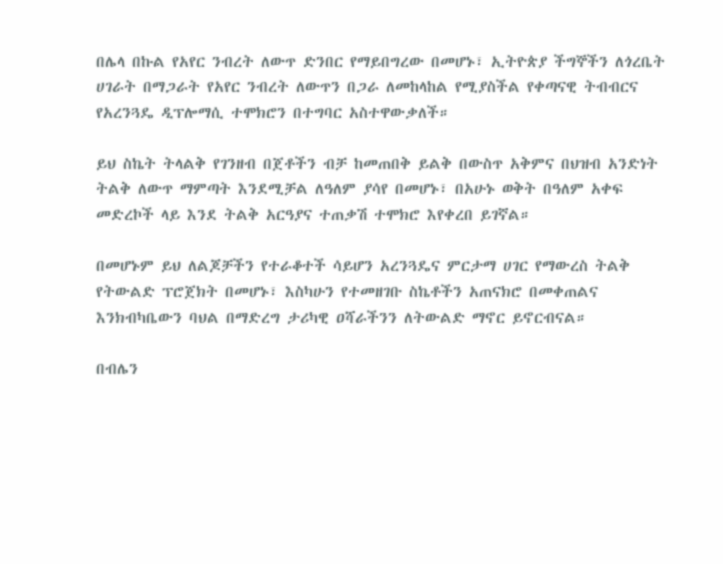በሌላ በኩል የአየር ንብረት ለውጥ ድንበር የማይበግረው በመሆኑ፣ ኢትዮጵያ ችግኞችን ለጎረቤት ሀገራት በማጋራት የአየር ንብረት ለውጥን በጋራ ለመከላከል የሚያስችል የቀጣናዊ ትብብርና የአረንጓዴ ዲፕሎማሲ ተሞክሮን በተግባር አስተዋውቃለች።

ይህ ስኬት ትላልቅ የገንዘብ በጀቶችን ብቻ ከመጠበቅ ይልቅ በውስጥ አቅምና በህዝብ አንድነት ትልቅ ለውጥ ማምጣት እንደሚቻል ለዓለም ያሳየ በመሆኑ፣ በአሁኑ ወቅት በዓለም አቀፍ መድረኮች ላይ እንደ ትልቅ አርዓያና ተጠቃሽ ተሞክሮ እየቀረበ ይገኛል።

በመሆኑም ይህ ለልጆቻችን የተራቆተች ሳይሆን አረንጓዴና ምርታማ ሀገር የማውረስ ትልቅ የትውልድ ፕሮጀክት በመሆኑ፣ እስካሁን የተመዘገቡ ስኬቶችን አጠናክሮ በመቀጠልና እንክብካቤውን ባህል በማድረግ ታሪካዊ ዐሻራችንን ለትውልድ ማኖር ይኖርብናል።

በብሌን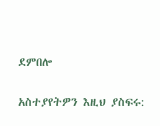ደምበሎ

አስተያየትዎን እዚህ ያስፍሩ: